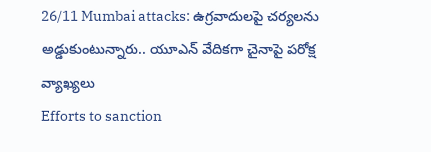26/11 Mumbai attacks: ఉగ్రవాదులపై చర్యలను అడ్డుకుంటున్నారు.. యూఎన్ వేదికగా చైనాపై పరోక్ష వ్యాఖ్యలు
Efforts to sanction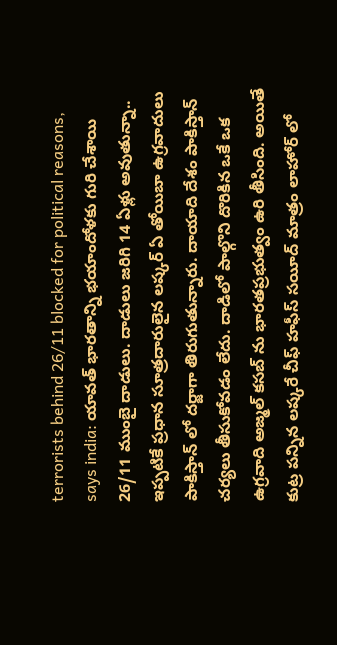terrorists behind 26/11 blocked for political reasons, says india: యావత్ భారతాన్ని భయాందోళకు గురి చేశాయి 26/11 ముంబై దాడులు. దాడులు జరిగి 14 ఏళ్లు అవుతున్నా.. ఇప్పటికే ప్రధాన సూత్రదారులైన లష్కర్ ఏ తోయిబా ఉగ్రవాదులు పాకిస్తాన్ లో దర్జాగా తిరుగుతున్నారు. దాయాది దేశం పాకిస్తాన్ చర్యలు తీసుకోవడం లేదు. దాడిలో పాల్గొని దొరికిన ఒకే ఒక ఉగ్రవాది అజ్మల్ కసబ్ ను భారతప్రభుత్వం ఉరి తీసింది. అయితే కుట్ర పన్నిన లష్కరే చీఫ్ హఫీస్ సయీద్ మాత్రం లాహోర్ లో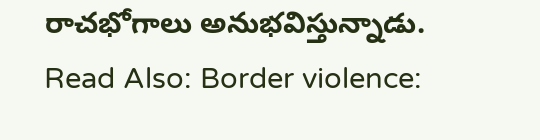రాచభోగాలు అనుభవిస్తున్నాడు.
Read Also: Border violence: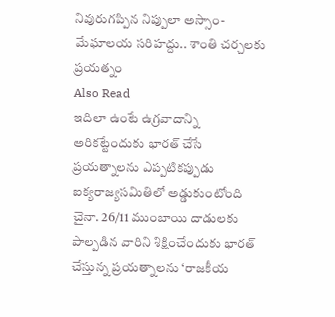నివురుగప్పిన నిప్పులా అస్సాం-మేఘాలయ సరిహద్దు.. శాంతి చర్చలకు ప్రయత్నం
Also Read
ఇదిలా ఉంటే ఉగ్రవాదాన్ని అరికట్టేందుకు భారత్ చేసే ప్రయత్నాలను ఎప్పటికప్పుడు ఐక్యరాజ్యసమితిలో అడ్డుకుంటోంది చైనా. 26/11 ముంబాయి దాడులకు పాల్పడిన వారిని శిక్షించేందుకు భారత్ చేస్తున్న ప్రయత్నాలను ‘రాజకీయ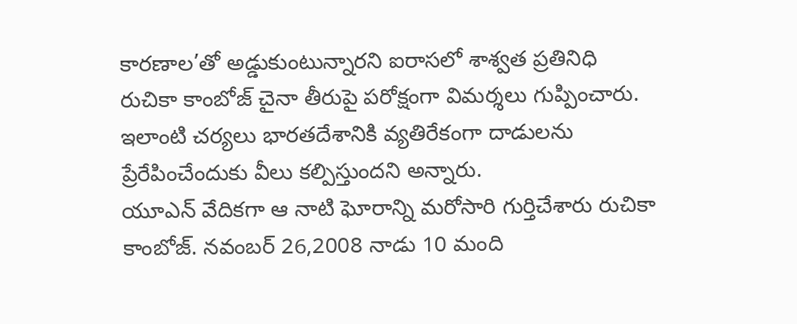కారణాల’తో అడ్డుకుంటున్నారని ఐరాసలో శాశ్వత ప్రతినిధి రుచికా కాంబోజ్ చైనా తీరుపై పరోక్షంగా విమర్శలు గుప్పించారు. ఇలాంటి చర్యలు భారతదేశానికి వ్యతిరేకంగా దాడులను ప్రేరేపించేందుకు వీలు కల్పిస్తుందని అన్నారు.
యూఎన్ వేదికగా ఆ నాటి ఘోరాన్ని మరోసారి గుర్తిచేశారు రుచికా కాంబోజ్. నవంబర్ 26,2008 నాడు 10 మంది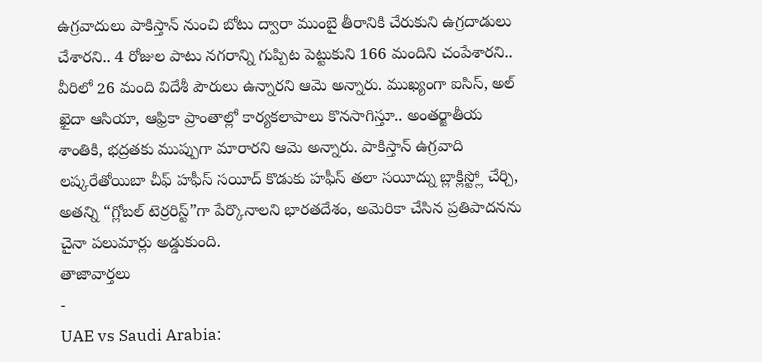ఉగ్రవాదులు పాకిస్తాన్ నుంచి బోటు ద్వారా ముంబై తీరానికి చేరుకుని ఉగ్రదాడులు చేశారని.. 4 రోజుల పాటు నగరాన్ని గుప్పిట పెట్టుకుని 166 మందిని చంపేశారని.. వీరిలో 26 మంది విదేశీ పౌరులు ఉన్నారని ఆమె అన్నారు. ముఖ్యంగా ఐసిస్, అల్ ఖైదా ఆసియా, ఆఫ్రికా ప్రాంతాల్లో కార్యకలాపాలు కొనసాగిస్తూ.. అంతర్జాతీయ శాంతికి, భద్రతకు ముప్పుగా మారారని ఆమె అన్నారు. పాకిస్తాన్ ఉగ్రవాది లష్కరేతోయిబా చీఫ్ హఫీస్ సయీద్ కొడుకు హఫీస్ తలా సయీద్ను బ్లాక్లిస్ట్లో చేర్చి, అతన్ని “గ్లోబల్ టెర్రరిస్ట్”గా పేర్కొనాలని భారతదేశం, అమెరికా చేసిన ప్రతిపాదనను చైనా పలుమార్లు అడ్డుకుంది.
తాజావార్తలు
-
UAE vs Saudi Arabia: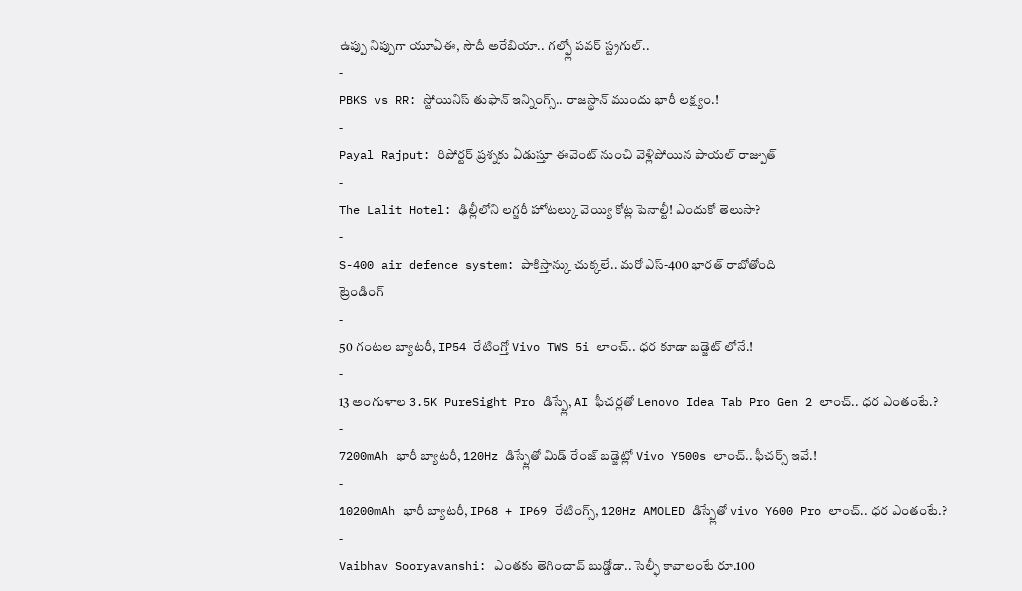ఉప్పు నిప్పుగా యూఏఈ, సౌదీ అరేబియా.. గల్ఫ్లో పవర్ స్ట్రగుల్..
-
PBKS vs RR: స్టోయినిస్ తుఫాన్ ఇన్నింగ్స్.. రాజస్థాన్ ముందు భారీ లక్ష్యం.!
-
Payal Rajput: రిపోర్టర్ ప్రశ్నకు ఏడుస్తూ ఈవెంట్ నుంచి వెళ్లిపోయిన పాయల్ రాజ్పుత్
-
The Lalit Hotel: ఢిల్లీలోని లగ్జరీ హోటల్కు వెయ్యి కోట్ల పెనాల్టీ! ఎందుకో తెలుసా?
-
S-400 air defence system: పాకిస్తాన్కు చుక్కలే.. మరో ఎస్-400 భారత్ రాబోతోంది
ట్రెండింగ్
-
50 గంటల బ్యాటరీ, IP54 రేటింగ్తో Vivo TWS 5i లాంచ్.. ధర కూడా బడ్జెట్ లోనే.!
-
13 అంగుళాల 3.5K PureSight Pro డిస్ప్లే, AI ఫీచర్లతో Lenovo Idea Tab Pro Gen 2 లాంచ్.. ధర ఎంతంటే.?
-
7200mAh భారీ బ్యాటరీ, 120Hz డిస్ప్లేతో మిడ్ రేంజ్ బడ్జెట్లో Vivo Y500s లాంచ్.. ఫీచర్స్ ఇవే.!
-
10200mAh భారీ బ్యాటరీ, IP68 + IP69 రేటింగ్స్, 120Hz AMOLED డిస్ప్లేతో vivo Y600 Pro లాంచ్.. ధర ఎంతంటే.?
-
Vaibhav Sooryavanshi: ఎంతకు తెగించావ్ బుడ్డోడా.. సెల్ఫీ కావాలంటే రూ.100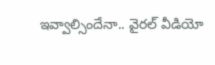ఇవ్వాల్సిందేనా.. వైరల్ వీడియో